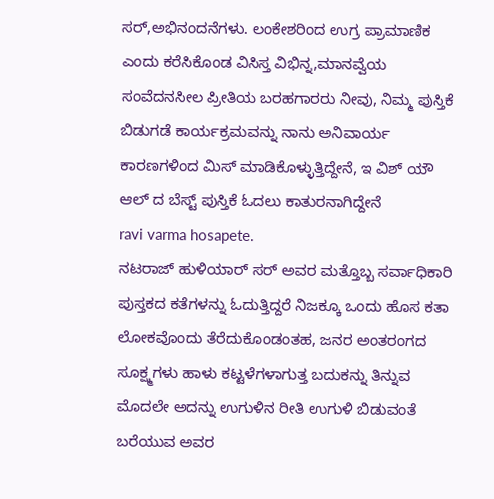ಸರ್,ಅಭಿನಂದನೆಗಳು. ಲಂಕೇಶರಿಂದ ಉಗ್ರ ಪ್ರಾಮಾಣಿಕ ಎಂದು ಕರೆಸಿಕೊಂಡ ವಿಸಿಸ್ತ ವಿಭಿನ್ನ,ಮಾನವ್ವೆಯ ಸಂವೆದನಸೀಲ ಪ್ರೀತಿಯ ಬರಹಗಾರರು ನೀವು, ನಿಮ್ಮ ಪುಸ್ತಿಕೆ ಬಿಡುಗಡೆ ಕಾರ್ಯಕ್ರಮವನ್ನು ನಾನು ಅನಿವಾರ್ಯ ಕಾರಣಗಳಿಂದ ಮಿಸ್ ಮಾಡಿಕೊಳ್ಳುತ್ತಿದ್ದೇನೆ, ಇ ವಿಶ್ ಯೌ ಆಲ್ ದ ಬೆಸ್ಟ್ ಪುಸ್ತಿಕೆ ಓದಲು ಕಾತುರನಾಗಿದ್ದೇನೆ
ravi varma hosapete.
ನಟರಾಜ್ ಹುಳಿಯಾರ್ ಸರ್ ಅವರ ಮತ್ತೊಬ್ಬ ಸರ್ವಾಧಿಕಾರಿ ಪುಸ್ತಕದ ಕತೆಗಳನ್ನು ಓದುತ್ತಿದ್ದರೆ ನಿಜಕ್ಕೂ ಒಂದು ಹೊಸ ಕತಾ ಲೋಕವೊಂದು ತೆರೆದುಕೊಂಡಂತಹ, ಜನರ ಅಂತರಂಗದ ಸೂಕ್ಷ್ಮಗಳು ಹಾಳು ಕಟ್ಟಳೆಗಳಾಗುತ್ತ ಬದುಕನ್ನು ತಿನ್ನುವ ಮೊದಲೇ ಅದನ್ನು ಉಗುಳಿನ ರೀತಿ ಉಗುಳಿ ಬಿಡುವಂತೆ ಬರೆಯುವ ಅವರ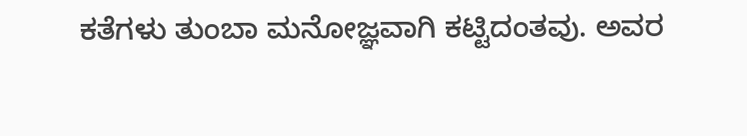ಕತೆಗಳು ತುಂಬಾ ಮನೋಜ್ಞವಾಗಿ ಕಟ್ಟಿದಂತವು. ಅವರ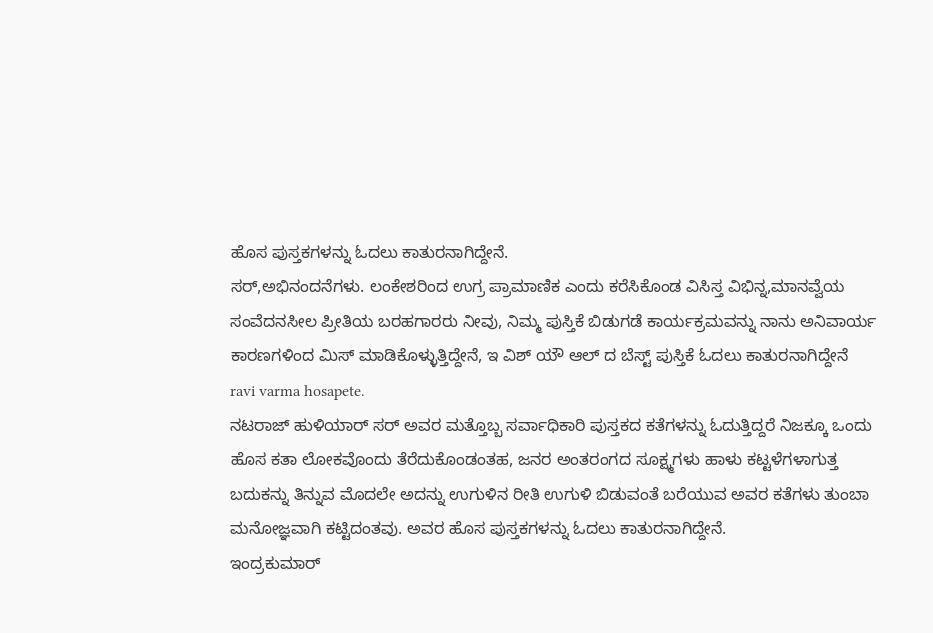ಹೊಸ ಪುಸ್ತಕಗಳನ್ನು ಓದಲು ಕಾತುರನಾಗಿದ್ದೇನೆ.
ಸರ್,ಅಭಿನಂದನೆಗಳು. ಲಂಕೇಶರಿಂದ ಉಗ್ರ ಪ್ರಾಮಾಣಿಕ ಎಂದು ಕರೆಸಿಕೊಂಡ ವಿಸಿಸ್ತ ವಿಭಿನ್ನ,ಮಾನವ್ವೆಯ ಸಂವೆದನಸೀಲ ಪ್ರೀತಿಯ ಬರಹಗಾರರು ನೀವು, ನಿಮ್ಮ ಪುಸ್ತಿಕೆ ಬಿಡುಗಡೆ ಕಾರ್ಯಕ್ರಮವನ್ನು ನಾನು ಅನಿವಾರ್ಯ ಕಾರಣಗಳಿಂದ ಮಿಸ್ ಮಾಡಿಕೊಳ್ಳುತ್ತಿದ್ದೇನೆ, ಇ ವಿಶ್ ಯೌ ಆಲ್ ದ ಬೆಸ್ಟ್ ಪುಸ್ತಿಕೆ ಓದಲು ಕಾತುರನಾಗಿದ್ದೇನೆ
ravi varma hosapete.
ನಟರಾಜ್ ಹುಳಿಯಾರ್ ಸರ್ ಅವರ ಮತ್ತೊಬ್ಬ ಸರ್ವಾಧಿಕಾರಿ ಪುಸ್ತಕದ ಕತೆಗಳನ್ನು ಓದುತ್ತಿದ್ದರೆ ನಿಜಕ್ಕೂ ಒಂದು ಹೊಸ ಕತಾ ಲೋಕವೊಂದು ತೆರೆದುಕೊಂಡಂತಹ, ಜನರ ಅಂತರಂಗದ ಸೂಕ್ಷ್ಮಗಳು ಹಾಳು ಕಟ್ಟಳೆಗಳಾಗುತ್ತ ಬದುಕನ್ನು ತಿನ್ನುವ ಮೊದಲೇ ಅದನ್ನು ಉಗುಳಿನ ರೀತಿ ಉಗುಳಿ ಬಿಡುವಂತೆ ಬರೆಯುವ ಅವರ ಕತೆಗಳು ತುಂಬಾ ಮನೋಜ್ಞವಾಗಿ ಕಟ್ಟಿದಂತವು. ಅವರ ಹೊಸ ಪುಸ್ತಕಗಳನ್ನು ಓದಲು ಕಾತುರನಾಗಿದ್ದೇನೆ.
ಇಂದ್ರಕುಮಾರ್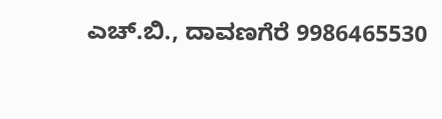ಎಚ್.ಬಿ., ದಾವಣಗೆರೆ 9986465530